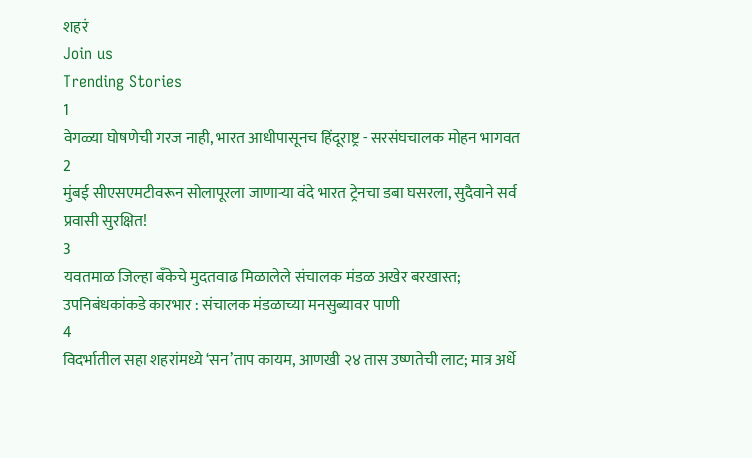शहरं
Join us
Trending Stories
1
वेगळ्या घोषणेची गरज नाही, भारत आधीपासूनच हिंदूराष्ट्र - सरसंघचालक मोहन भागवत
2
मुंबई सीएसएमटीवरून सोलापूरला जाणाऱ्या वंदे भारत ट्रेनचा डबा घसरला, सुदैवाने सर्व प्रवासी सुरक्षित!
3
यवतमाळ जिल्हा बँकेचे मुदतवाढ मिळालेले संचालक मंडळ अखेर बरखास्त; उपनिबंधकांकडे कारभार : संचालक मंडळाच्या मनसुब्यावर पाणी
4
विदर्भातील सहा शहरांमध्ये ‘सन’ताप कायम, आणखी २४ तास उष्णतेची लाट; मात्र अर्धे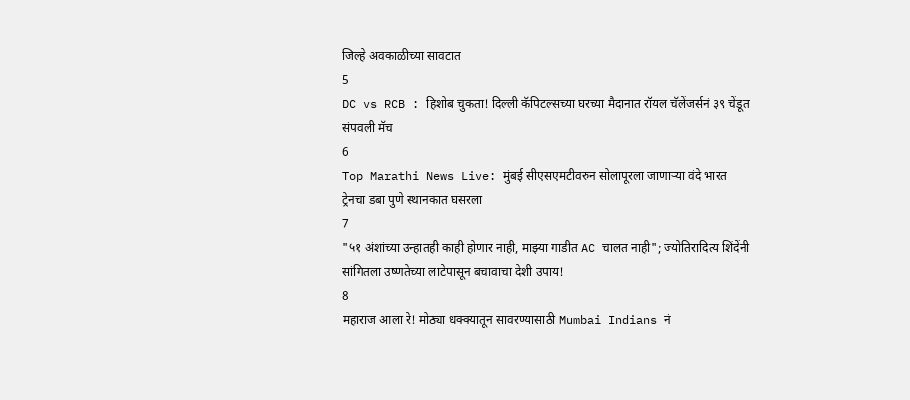जिल्हे अवकाळीच्या सावटात
5
DC vs RCB : हिशोब चुकता! दिल्ली कॅपिटल्सच्या घरच्या मैदानात रॉयल चॅलेंजर्सनं ३९ चेंडूत संपवली मॅच
6
Top Marathi News Live: मुंबई सीएसएमटीवरुन सोलापूरला जाणाऱ्या वंदे भारत ट्रेनचा डबा पुणे स्थानकात घसरला
7
"५१ अंशांच्या उन्हातही काही होणार नाही, माझ्या गाडीत AC चालत नाही"; ज्योतिरादित्य शिंदेंनी सांगितला उष्णतेच्या लाटेपासून बचावाचा देशी उपाय!
8
महाराज आला रे! मोठ्या धक्क्यातून सावरण्यासाठी Mumbai Indians नं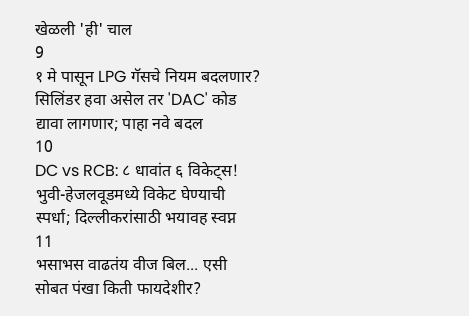खेळली 'ही' चाल
9
१ मे पासून LPG गॅसचे नियम बदलणार? सिलिंडर हवा असेल तर 'DAC' कोड द्यावा लागणार; पाहा नवे बदल
10
DC vs RCB: ८ धावांत ६ विकेट्स! भुवी-हेजलवूडमध्ये विकेट घेण्याची स्पर्धा; दिल्लीकरांसाठी भयावह स्वप्न
11
भसाभस वाढतंय वीज बिल... एसी सोबत पंखा किती फायदेशीर?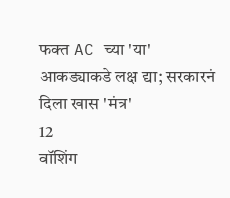फक्त AC च्या 'या' आकड्याकडे लक्ष द्या; सरकारनं दिला खास 'मंत्र'
12
वॉशिंग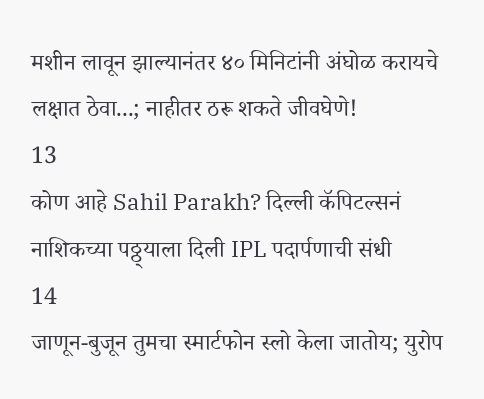मशीन लावून झाल्यानंतर ४० मिनिटांनी अंघोळ करायचे लक्षात ठेवा...; नाहीतर ठरू शकते जीवघेणे!
13
कोण आहे Sahil Parakh? दिल्ली कॅपिटल्सनं नाशिकच्या पठ्ठ्याला दिली IPL पदार्पणाची संधी
14
जाणून-बुजून तुमचा स्मार्टफोन स्लो केला जातोय; युरोप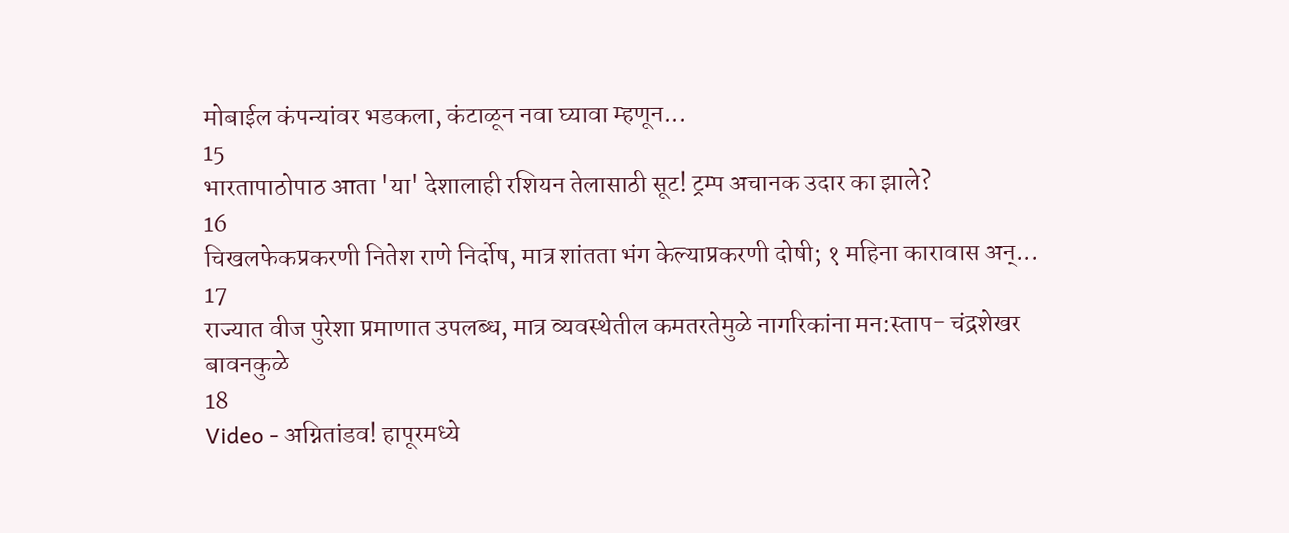मोबाईल कंपन्यांवर भडकला, कंटाळून नवा घ्यावा म्हणून...
15
भारतापाठोपाठ आता 'या' देशालाही रशियन तेलासाठी सूट! ट्रम्प अचानक उदार का झाले?
16
चिखलफेकप्रकरणी नितेश राणे निर्दोष, मात्र शांतता भंग केल्याप्रकरणी दोषी; १ महिना कारावास अन्...
17
राज्यात वीज पुरेशा प्रमाणात उपलब्ध, मात्र व्यवस्थेतील कमतरतेमुळे नागरिकांना मन:स्ताप- चंद्रशेखर बावनकुळे
18
Video - अग्नितांडव! हापूरमध्ये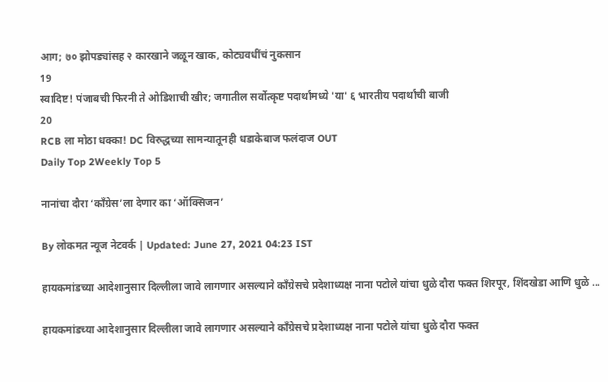आग; ७० झोपड्यांसह २ कारखाने जळून खाक, कोट्यवधींचं नुकसान
19
स्वादिष्ट! पंजाबची फिरनी ते ओडिशाची खीर; जगातील सर्वोत्कृष्ट पदार्थांमध्ये 'या' ६ भारतीय पदार्थांची बाजी
20
RCB ला मोठा धक्का! DC विरुद्धच्या सामन्यातूनही धडाकेबाज फलंदाज OUT
Daily Top 2Weekly Top 5

नानांचा दौरा ‘काँग्रेस’ला देणार का ‘ऑक्सिजन’

By लोकमत न्यूज नेटवर्क | Updated: June 27, 2021 04:23 IST

हायकमांडच्या आदेशानुसार दिल्लीला जावे लागणार असल्याने काँग्रेसचे प्रदेशाध्यक्ष नाना पटोले यांचा धुळे दौरा फक्त शिरपूर, शिंदखेडा आणि धुळे ...

हायकमांडच्या आदेशानुसार दिल्लीला जावे लागणार असल्याने काँग्रेसचे प्रदेशाध्यक्ष नाना पटोले यांचा धुळे दौरा फक्त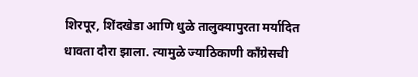शिरपूर, शिंदखेडा आणि धुळे तालुक्यापुरता मर्यादित धावता दौरा झाला. त्यामुळे ज्याठिकाणी काँग्रेसची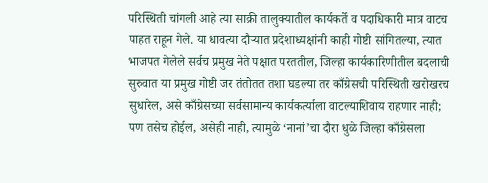परिस्थिती चांगली आहे त्या साक्री तालुक्यातील कार्यकर्ते व पदाधिकारी मात्र वाटच पाहत राहून गेले. या धावत्या दौऱ्यात प्रदेशाध्यक्षांनी काही गोष्टी सांगितल्या, त्यात भाजपत गेलेले सर्वच प्रमुख नेते पक्षात परततील, जिल्हा कार्यकारिणीतील बदलाची सुरुवात या प्रमुख गोष्टी जर तंतोतत तशा घडल्या तर काँग्रेसची परिस्थिती खरोखरच सुधारेल, असे काँग्रेसच्या सर्वसामान्य कार्यकर्त्याला वाटल्याशिवाय राहणार नाही; पण तसेच होईल, असेही नाही, त्यामुळे ‘नानां’चा दौरा धुळे जिल्हा काँग्रेसला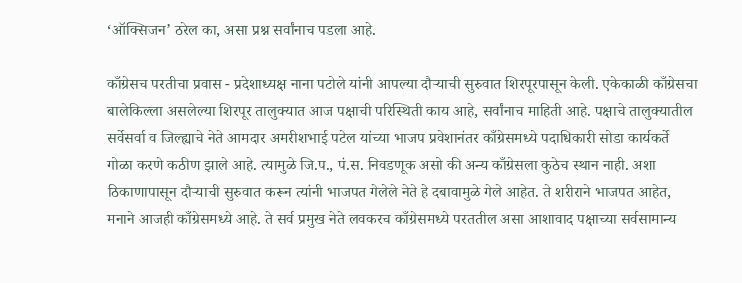‘ऑक्सिजन’ ठरेल का, असा प्रश्न सर्वांनाच पडला आहे.

काँग्रेसच परतीचा प्रवास - प्रदेशाध्यक्ष नाना पटोले यांनी आपल्या दौऱ्याची सुरुवात शिरपूरपासून केली. एकेकाळी काँग्रेसचा बालेकिल्ला असलेल्या शिरपूर तालुक्यात आज पक्षाची परिस्थिती काय आहे, सर्वांनाच माहिती आहे. पक्षाचे तालुक्यातील सर्वेसर्वा व जिल्ह्याचे नेते आमदार अमरीशभाई पटेल यांच्या भाजप प्रवेशानंतर काँग्रेसमध्ये पदाधिकारी सोडा कार्यकर्ते गोळा करणे कठीण झाले आहे. त्यामुळे जि.प., पं.स. निवडणूक असो की अन्य काँग्रेसला कुठेच स्थान नाही. अशा ठिकाणापासून दौऱ्याची सुरुवात करून त्यांनी भाजपत गेलेले नेते हे दबावामुळे गेले आहेत. ते शरीराने भाजपत आहेत, मनाने आजही काँग्रेसमध्ये आहे. ते सर्व प्रमुख नेते लवकरच काँग्रेसमध्ये परततील असा आशावाद पक्षाच्या सर्वसामान्य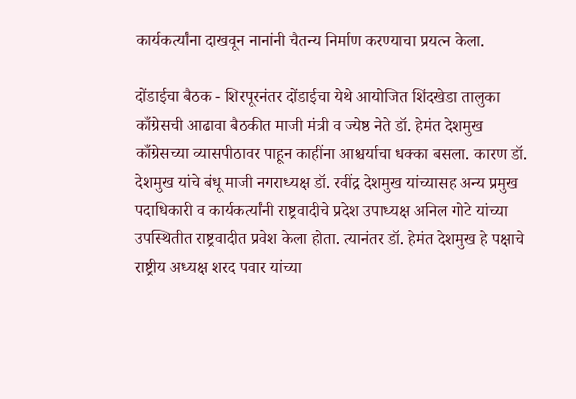कार्यकर्त्यांना दाखवून नानांनी चैतन्य निर्माण करण्याचा प्रयत्न केला.

दोंडाईचा बैठक - शिरपूरनंतर दोंडाईचा येथे आयोजित शिंदखेडा तालुका काँग्रेसची आढावा बैठकीत माजी मंत्री व ज्येष्ठ नेते डॉ. हेमंत देशमुख काँग्रेसच्या व्यासपीठावर पाहून काहींना आश्चर्याचा धक्का बसला. कारण डॉ. देशमुख यांचे बंधू माजी नगराध्यक्ष डॉ. रवींद्र देशमुख यांच्यासह अन्य प्रमुख पदाधिकारी व कार्यकर्त्यांनी राष्ट्रवादीचे प्रदेश उपाध्यक्ष अनिल गोटे यांच्या उपस्थितीत राष्ट्रवादीत प्रवेश केला होता. त्यानंतर डॉ. हेमंत देशमुख हे पक्षाचे राष्ट्रीय अध्यक्ष शरद पवार यांच्या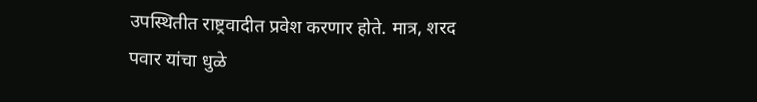उपस्थितीत राष्ट्रवादीत प्रवेश करणार होते. मात्र, शरद पवार यांचा धुळे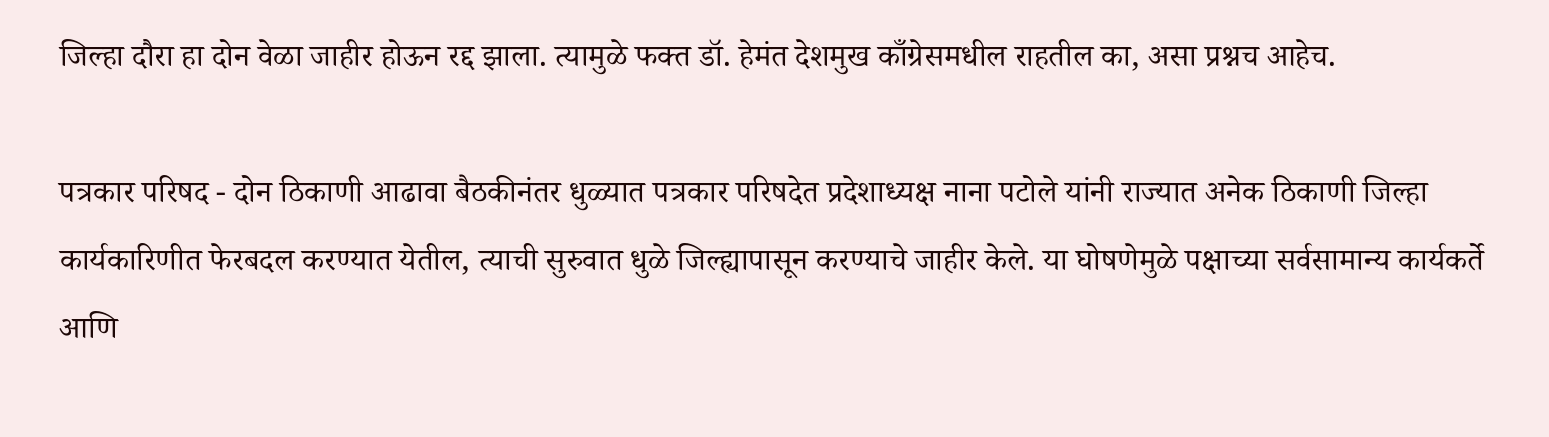जिल्हा दौरा हा दोन वेळा जाहीर होऊन रद्द झाला. त्यामुळे फक्त डॉ. हेमंत देशमुख काँग्रेसमधील राहतील का, असा प्रश्नच आहेच.

पत्रकार परिषद - दोन ठिकाणी आढावा बैठकीनंतर धुळ्यात पत्रकार परिषदेत प्रदेशाध्यक्ष नाना पटोले यांनी राज्यात अनेक ठिकाणी जिल्हा कार्यकारिणीत फेरबदल करण्यात येतील, त्याची सुरुवात धुळे जिल्ह्यापासून करण्याचे जाहीर केले. या घोषणेमुळे पक्षाच्या सर्वसामान्य कार्यकर्ते आणि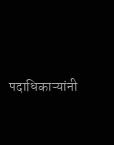पदाधिकाऱ्यांनी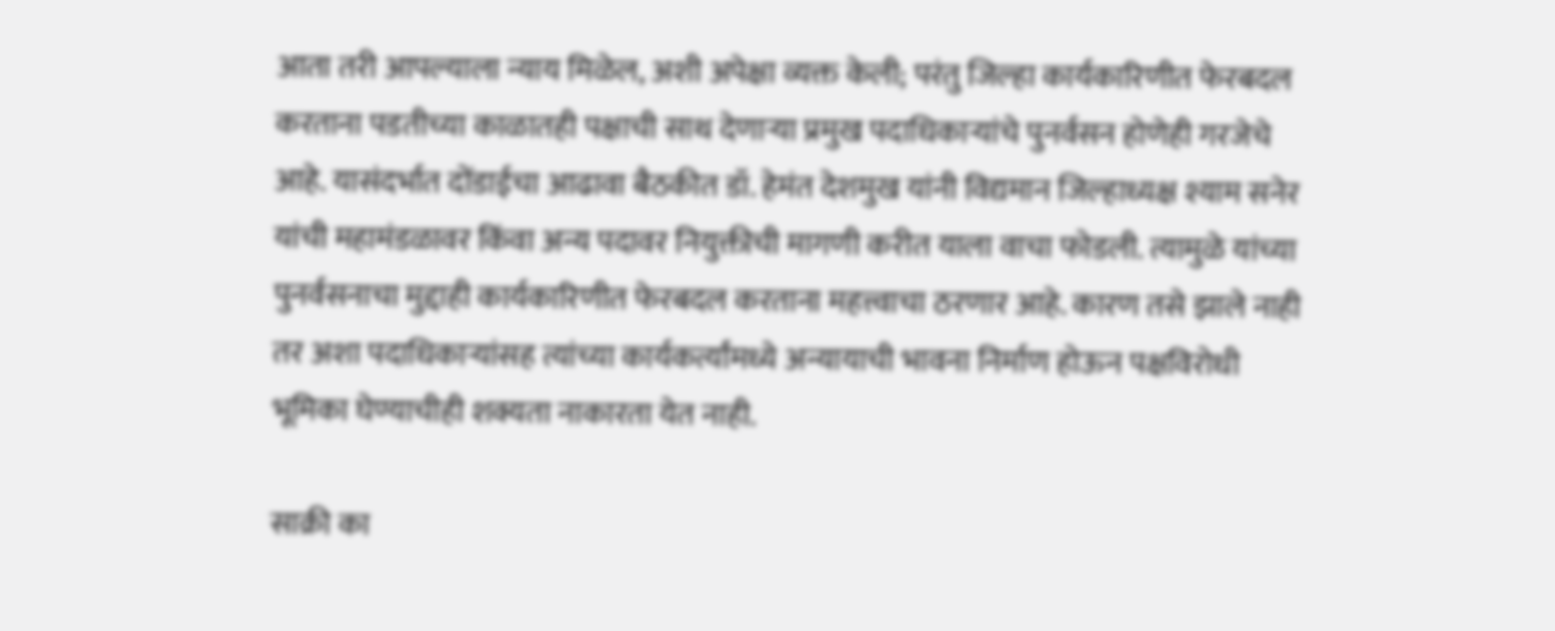आता तरी आपल्याला न्याय मिळेल, अशी अपेक्षा व्यक्त केली; परंतु जिल्हा कार्यकारिणीत फेरबदल करताना पडतीच्या काळातही पक्षाची साथ देणाऱ्या प्रमुख पदाधिकाऱ्यांचे पुनर्वसन होणेही गरजेचे आहे. यासंदर्भात दोंडाईचा आढावा बैठकीत डॉ. हेमंत देशमुख यांनी विद्यमान जिल्हाध्यक्ष श्याम सनेर यांची महामंडळावर किंवा अन्य पदावर नियुक्तीची मागणी करीत याला वाचा फोडली. त्यामुळे यांच्या पुनर्वसनाचा मुद्दाही कार्यकारिणीत फेरबदल करताना महत्त्वाचा ठरणार आहे. कारण तसे झाले नाही तर अशा पदाधिकाऱ्यांसह त्यांच्या कार्यकर्त्यांमध्ये अन्यायाची भावना निर्माण होऊन पक्षविरोधी भूमिका घेण्याचीही शक्यता नाकारता येत नाही.

साक्री का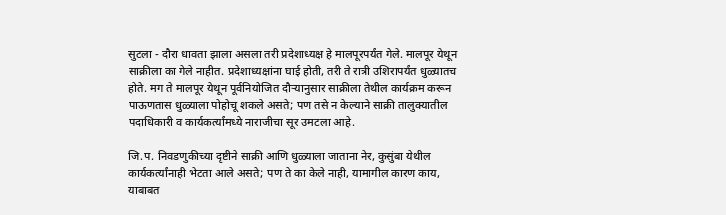सुटला - दौरा धावता झाला असला तरी प्रदेशाध्यक्ष हे मालपूरपर्यंत गेले. मालपूर येथून साक्रीला का गेले नाहीत. प्रदेशाध्यक्षांना घाई होती, तरी ते रात्री उशिरापर्यंत धुळ्यातच होते. मग ते मालपूर येथून पूर्वनियोजित दौऱ्यानुसार साक्रीला तेथील कार्यक्रम करून पाऊणतास धुळ्याला पोहोचू शकले असते; पण तसे न केल्याने साक्री तालुक्यातील पदाधिकारी व कार्यकर्त्यांमध्ये नाराजीचा सूर उमटला आहे.

जि.प. निवडणुकीच्या दृष्टीने साक्री आणि धुळ्याला जाताना नेर, कुसुंबा येथील कार्यकर्त्यांनाही भेटता आले असते; पण ते का केले नाही, यामागील कारण काय, याबाबत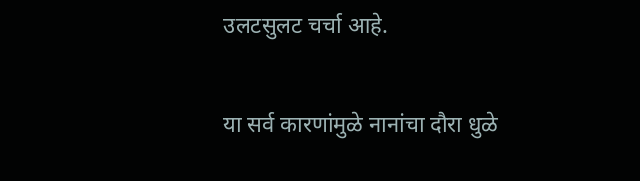उलटसुलट चर्चा आहे.

या सर्व कारणांमुळे नानांचा दौरा धुळे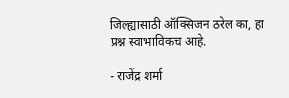जिल्ह्यासाठी ऑक्सिजन ठरेल का, हा प्रश्न स्वाभाविकच आहे.

- राजेंद्र शर्मा